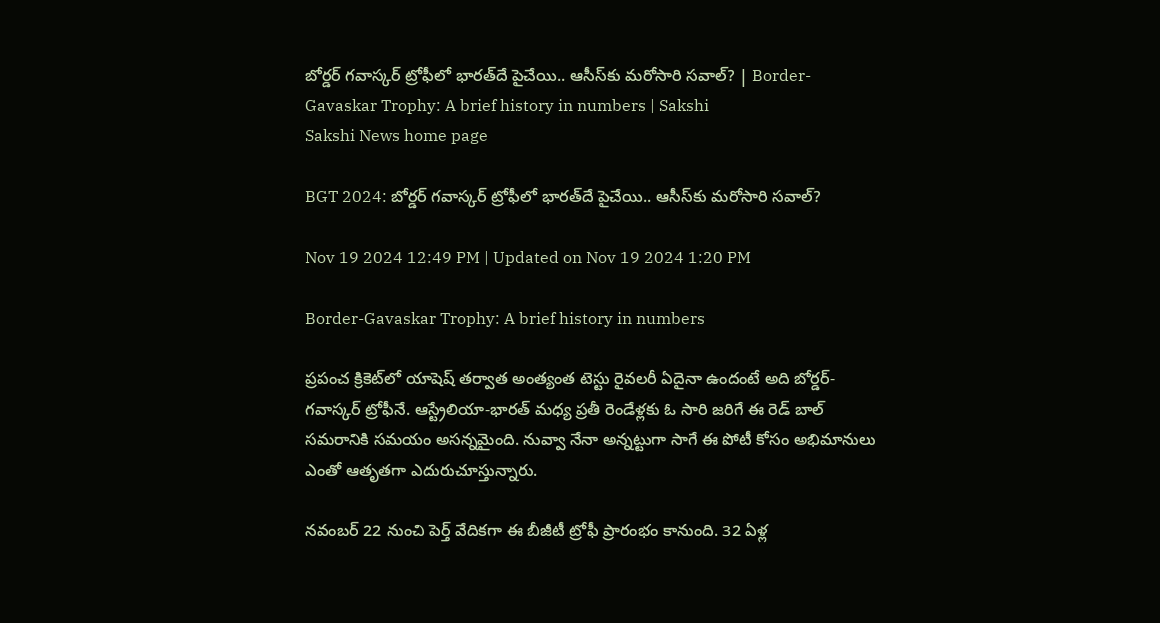బోర్డర్ గవాస్కర్ ట్రోఫీలో భారత్‌దే పైచేయి.. ఆసీస్‌కు మరోసారి సవాల్‌? | Border-Gavaskar Trophy: A brief history in numbers | Sakshi
Sakshi News home page

BGT 2024: బోర్డర్ గవాస్కర్ ట్రోఫీలో భారత్‌దే పైచేయి.. ఆసీస్‌కు మరోసారి సవాల్‌?

Nov 19 2024 12:49 PM | Updated on Nov 19 2024 1:20 PM

Border-Gavaskar Trophy: A brief history in numbers

ప్రపంచ క్రికెట్‌లో యాషెష్ తర్వాత అంత్యంత టెస్టు రైవలరీ ఏదైనా ఉందంటే అది బోర్డర్-గవాస్కర్ ట్రోఫీనే. ఆస్ట్రేలియా-భారత్ మధ్య ప్రతీ రెండేళ్లకు ఓ సారి జరిగే ఈ రెడ్ బాల్ సమరానికి సమయం అసన్నమైంది. నువ్వా నేనా అన్నట్టుగా సాగే ఈ పోటీ కోసం అభిమానులు ఎంతో ఆతృతగా ఎదురుచూస్తున్నారు.

న‌వంబ‌ర్ 22 నుంచి పెర్త్ వేదిక‌గా ఈ బీజీటీ ట్రోఫీ ప్రారంభం కానుంది. 32 ఏళ్ల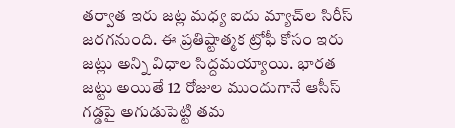తర్వాత ఇరు జట్ల మధ్య ఐదు మ్యాచ్‌ల సిరీస్ జరగనుంది. ఈ ప్రతిష్టాత్మక ట్రోఫీ కోసం ఇరు జట్లు అన్ని విధాల సిద్దమయ్యాయి. భారత జట్టు అయితే 12 రోజుల ముందుగానే ఆసీస్ గడ్డపై అగుడుపెట్టి తమ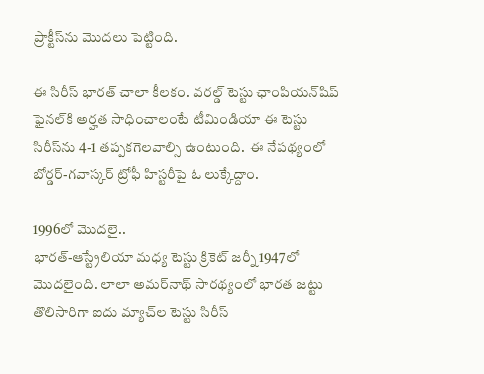ప్రాక్టీస్‌ను మొదలు పెట్టింది.

ఈ సిరీస్ భారత్ చాలా కీలకం. వరల్డ్ టెస్టు ఛాంపియన్‌షిప్ ఫైనల్‌కి అర్హత సాధించాలంటే టీమిండియా ఈ టెస్టు సిరీస్‌ను 4-1 తప్పకగెలవాల్సి ఉంటుంది.  ఈ నేపథ్యంలో బోర్డర్-గవాస్కర్ ట్రోఫీ హిస్టరీపై ఓ లుక్కేద్దాం.

1996లో మొదలై..
భార‌త్‌-ఆస్ట్రేలియా మ‌ధ్య టెస్టు క్రికెట్ జ‌ర్నీ 1947లో మొద‌లైంది. లాలా అమ‌ర్‌నాథ్ సార‌థ్యంలో భార‌త జ‌ట్టు తొలిసారిగా ఐదు మ్యాచ్‌ల టెస్టు సిరీస్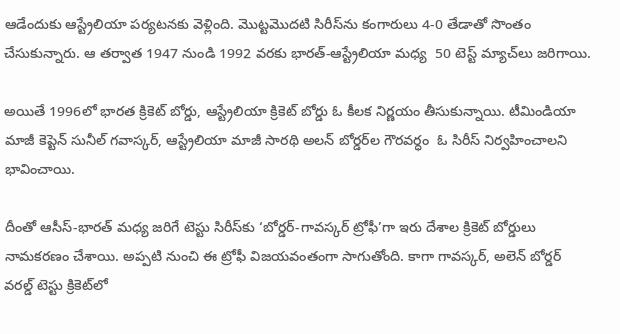ఆడేందుకు ఆస్ట్రేలియా ప‌ర్య‌ట‌న‌కు వెళ్లింది. మొట్ట‌మొద‌టి సిరీస్‌ను కంగారులు 4-0 తేడాతో సొంతం చేసుకున్నారు. ఆ త‌ర్వాత 1947 నుండి 1992 వరకు భార‌త్-ఆస్ట్రేలియా మ‌ధ్య  50 టెస్ట్ మ్యాచ్‌లు జరిగాయి.

అయితే 1996లో భార‌త క్రికెట్ బోర్డు, ఆస్ట్రేలియా క్రికెట్ బోర్డు ఓ కీల‌క నిర్ణ‌యం తీసుకున్నాయి. టీమిండియా మాజీ కెప్టెన్ సునీల్ గవాస్కర్, ఆస్ట్రేలియా మాజీ సార‌థి అలన్ బోర్డర్‌ల గౌర‌వ‌ర్ధం  ఓ సిరీస్ నిర్వ‌హించాల‌ని భావించాయి.

దీంతో ఆసీస్‌-భార‌త్ మ‌ధ్య జరిగే టెస్టు సిరీస్‌కు ‘బోర్డర్-గావస్కర్ ట్రోఫీ’గా ఇరు దేశాల క్రికెట్ బోర్డులు నామకరణం చేశాయి. అప్ప‌టి నుంచి ఈ ట్రోఫీ విజ‌యవంతంగా సాగుతోంది. కాగా గావస్కర్, అలెన్ బోర్డర్ వ‌ర‌ల్డ్ టెస్టు క్రికెట్‌లో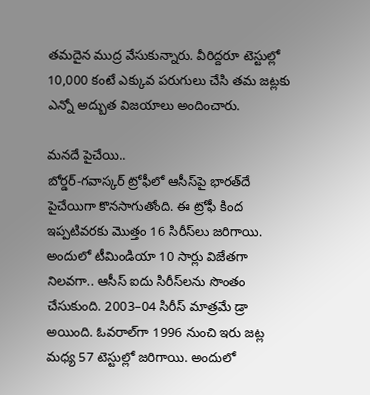త‌మ‌దైన ముద్ర వేసుకున్నారు. వీరిద్ద‌రూ టెస్టుల్లో 10,000 కంటే ఎక్కువ పరుగులు చేసి త‌మ జ‌ట్ల‌కు ఎన్నో అద్బుత విజ‌యాలు అందించారు.

మ‌న‌దే పైచేయి..
బోర్డర్-గవాస్కర్ ట్రోఫీలో ఆసీస్‌పై భార‌త్‌దే పైచేయిగా కొన‌సాగుతోంది. ఈ ట్రోఫీ కింద ఇప్ప‌టివ‌ర‌కు మొత్తం 16 సిరీస్‌లు జరిగాయి. అందులో టీమిండియా 10 సార్లు విజేతగా నిల‌వ‌గా.. ఆసీస్ ఐదు సిరీస్‌ల‌ను సొంతం చేసుకుంది. 2003–04 సిరీస్‌ మాత్రమే డ్రా అయింది. ఓవ‌రాల్‌గా 1996 నుంచి ఇరు జట్ల మధ్య 57 టెస్టుల్లో జరిగాయి. అందులో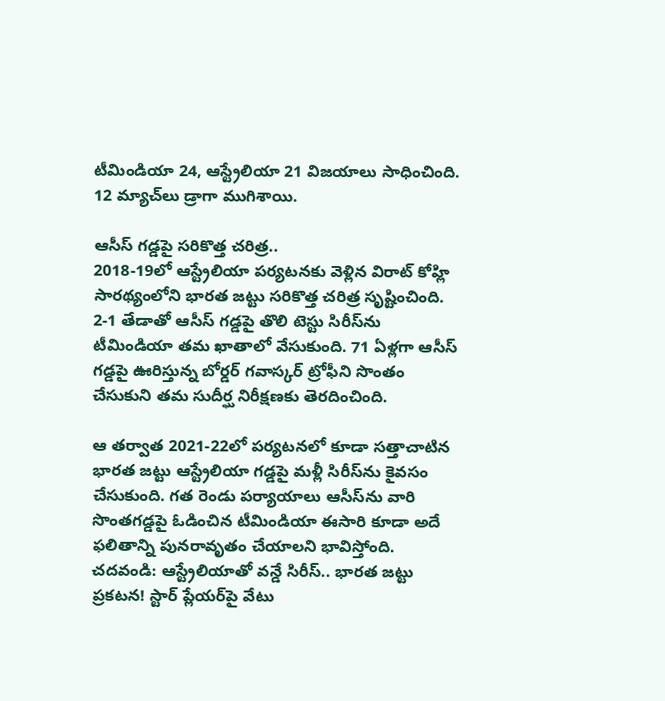టీమిండియా 24, ఆస్ట్రేలియా 21 విజయాలు సాధించింది. 12 మ్యాచ్‌లు డ్రాగా ముగిశాయి.

ఆసీస్‌ గడ్డపై సరికొత్త చరిత్ర..
2018-19లో ఆస్ట్రేలియా పర్యటనకు వెళ్లిన విరాట్‌ కోహ్లి సారథ్యంలోని భారత జట్టు సరికొత్త చరిత్ర సృష్టించింది.  2-1 తేడాతో ఆసీస్ గ‌డ్డ‌పై తొలి టెస్టు సిరీస్‌ను టీమిండియా త‌మ ఖాతాలో వేసుకుంది. 71 ఏళ్లగా ఆసీస్ గ‌డ్డ‌పై ఊరిస్తున్న బోర్డ‌ర్ గ‌వాస్క‌ర్ ట్రోఫీని సొంతం చేసుకుని తమ సుదీర్ఘ నిరీక్షణకు తెరదించింది.

ఆ తర్వాత 2021-22లో పర్యటనలో కూడా సత్తాచాటిన భారత జట్టు ఆస్ట్రేలియా గడ్డపై మళ్లీ సిరీస్‌ను కైవసం చేసుకుంది. గత రెండు పర్యాయాలు ఆసీస్‌ను వారి సొంతగడ్డపై ఓడించిన టీమిండియా ఈసారి కూడా అదే ఫలితాన్ని పునరావృతం చేయాలని భావిస్తోంది.
చదవండి: ఆస్ట్రేలియాతో వన్డే సిరీస్‌.. భారత జట్టు ప్రకటన! స్టార్‌ ప్లేయర్‌పై వేటు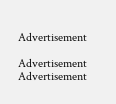Advertisement

Advertisement
Advertisement